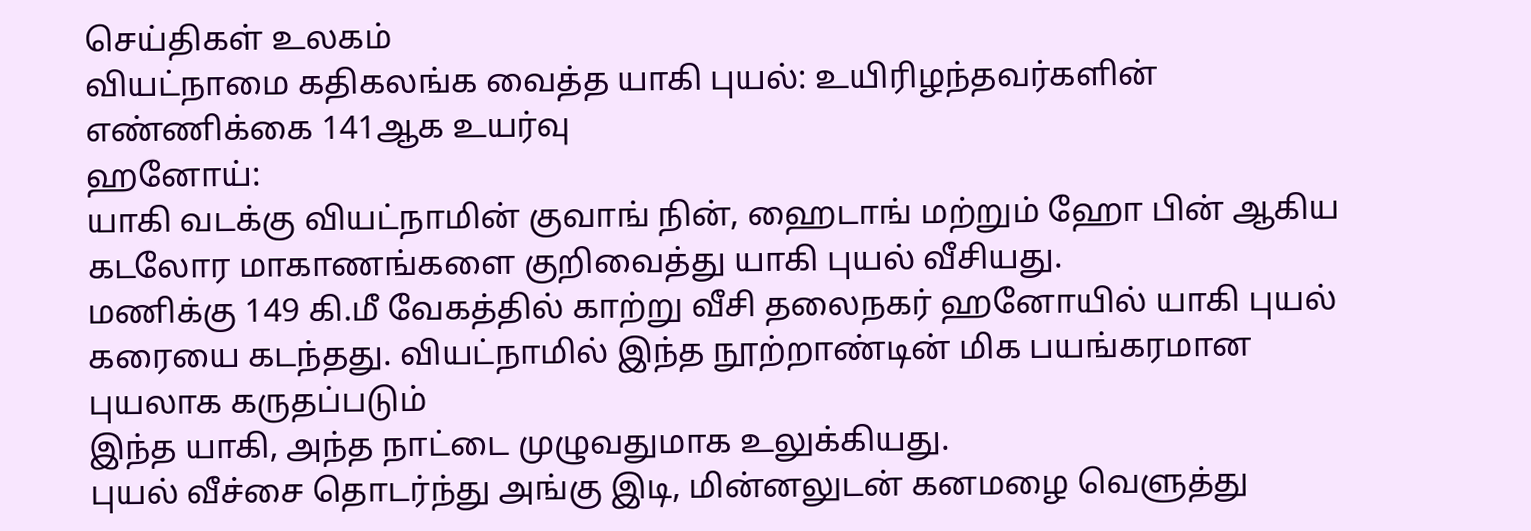செய்திகள் உலகம்
வியட்நாமை கதிகலங்க வைத்த யாகி புயல்: உயிரிழந்தவர்களின் எண்ணிக்கை 141ஆக உயர்வு
ஹனோய்:
யாகி வடக்கு வியட்நாமின் குவாங் நின், ஹைடாங் மற்றும் ஹோ பின் ஆகிய கடலோர மாகாணங்களை குறிவைத்து யாகி புயல் வீசியது.
மணிக்கு 149 கி.மீ வேகத்தில் காற்று வீசி தலைநகர் ஹனோயில் யாகி புயல் கரையை கடந்தது. வியட்நாமில் இந்த நூற்றாண்டின் மிக பயங்கரமான புயலாக கருதப்படும்
இந்த யாகி, அந்த நாட்டை முழுவதுமாக உலுக்கியது.
புயல் வீச்சை தொடர்ந்து அங்கு இடி, மின்னலுடன் கனமழை வெளுத்து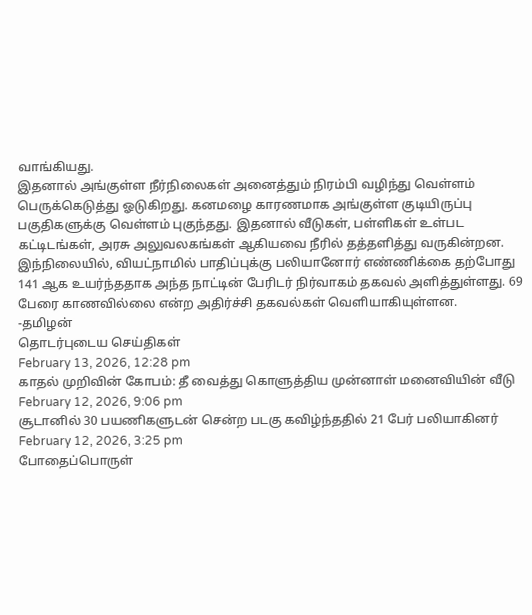வாங்கியது.
இதனால் அங்குள்ள நீர்நிலைகள் அனைத்தும் நிரம்பி வழிந்து வெள்ளம் பெருக்கெடுத்து ஓடுகிறது. கனமழை காரணமாக அங்குள்ள குடியிருப்பு பகுதிகளுக்கு வெள்ளம் புகுந்தது. இதனால் வீடுகள், பள்ளிகள் உள்பட கட்டிடங்கள், அரசு அலுவலகங்கள் ஆகியவை நீரில் தத்தளித்து வருகின்றன.
இந்நிலையில், வியட்நாமில் பாதிப்புக்கு பலியானோர் எண்ணிக்கை தற்போது 141 ஆக உயர்ந்ததாக அந்த நாட்டின் பேரிடர் நிர்வாகம் தகவல் அளித்துள்ளது. 69 பேரை காணவில்லை என்ற அதிர்ச்சி தகவல்கள் வெளியாகியுள்ளன.
-தமிழன்
தொடர்புடைய செய்திகள்
February 13, 2026, 12:28 pm
காதல் முறிவின் கோபம்: தீ வைத்து கொளுத்திய முன்னாள் மனைவியின் வீடு
February 12, 2026, 9:06 pm
சூடானில் 30 பயணிகளுடன் சென்ற படகு கவிழ்ந்ததில் 21 பேர் பலியாகினர்
February 12, 2026, 3:25 pm
போதைப்பொருள்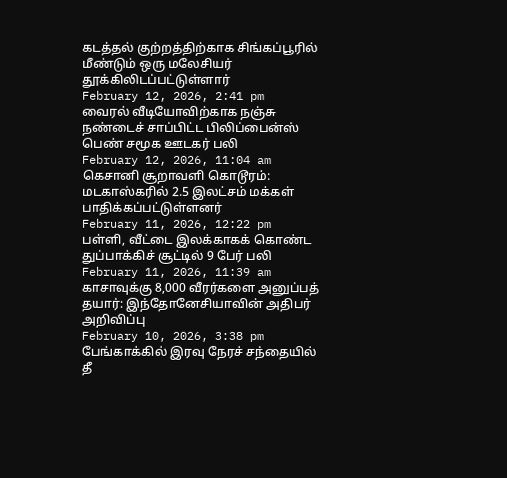கடத்தல் குற்றத்திற்காக சிங்கப்பூரில் மீண்டும் ஒரு மலேசியர் தூக்கிலிடப்பட்டுள்ளார்
February 12, 2026, 2:41 pm
வைரல் வீடியோவிற்காக நஞ்சு நண்டைச் சாப்பிட்ட பிலிப்பைன்ஸ் பெண் சமூக ஊடகர் பலி
February 12, 2026, 11:04 am
கெசானி சூறாவளி கொடூரம்: மடகாஸ்கரில் 2.5 இலட்சம் மக்கள் பாதிக்கப்பட்டுள்ளனர்
February 11, 2026, 12:22 pm
பள்ளி, வீட்டை இலக்காகக் கொண்ட துப்பாக்கிச் சூட்டில் 9 பேர் பலி
February 11, 2026, 11:39 am
காசாவுக்கு 8,000 வீரர்களை அனுப்பத் தயார்: இந்தோனேசியாவின் அதிபர் அறிவிப்பு
February 10, 2026, 3:38 pm
பேங்காக்கில் இரவு நேரச் சந்தையில் தீ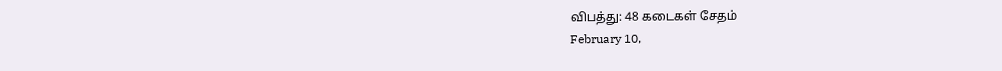விபத்து: 48 கடைகள் சேதம்
February 10,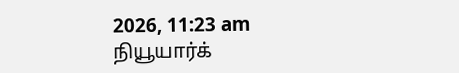2026, 11:23 am
நியூயார்க்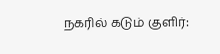நகரில் கடும் குளிர்: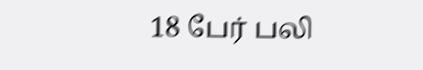18 பேர் பலி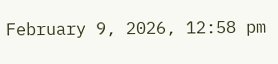February 9, 2026, 12:58 pm